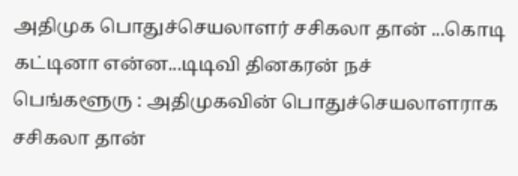அதிமுக பொதுச்செயலாளர் சசிகலா தான் ...கொடி கட்டினா என்ன...டிடிவி தினகரன் நச்
பெங்களூரு : அதிமுகவின் பொதுச்செயலாளராக சசிகலா தான்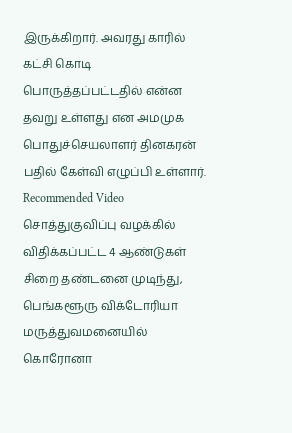இருக்கிறார். அவரது காரில் கட்சி கொடி பொருத்தப்பட்டதில் என்ன தவறு உள்ளது என அமமுக பொதுச்செயலாளர் தினகரன் பதில் கேள்வி எழுப்பி உள்ளார்.
Recommended Video
சொத்துகுவிப்பு வழக்கில் விதிக்கப்பட்ட 4 ஆண்டுகள் சிறை தண்டனை முடிந்து, பெங்களூரு விக்டோரியா மருத்துவமனையில் கொரோனா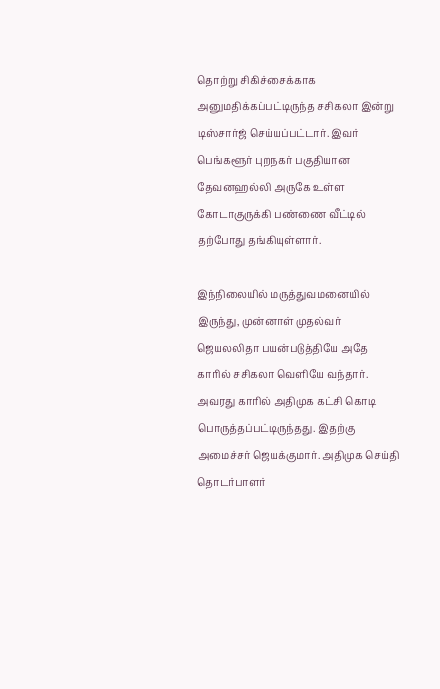தொற்று சிகிச்சைக்காக அனுமதிக்கப்பட்டிருந்த சசிகலா இன்று டிஸ்சார்ஜ் செய்யப்பட்டார். இவர் பெங்களூர் புறநகர் பகுதியான தேவனஹல்லி அருகே உள்ள கோடாகுருக்கி பண்ணை வீட்டில் தற்போது தங்கியுள்ளார்.

இந்நிலையில் மருத்துவமனையில் இருந்து, முன்னாள் முதல்வர் ஜெயலலிதா பயன்படுத்தியே அதே காரில் சசிகலா வெளியே வந்தார். அவரது காரில் அதிமுக கட்சி கொடி பொருத்தப்பட்டிருந்தது. இதற்கு அமைச்சர் ஜெயக்குமார். அதிமுக செய்தி தொடர்பாளர்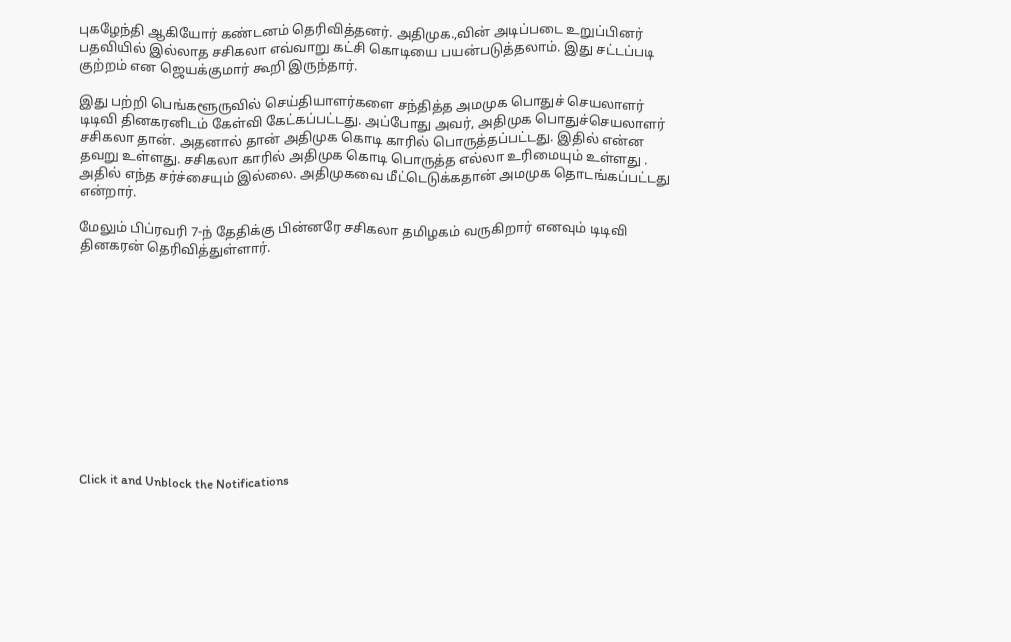புகழேந்தி ஆகியோர் கண்டனம் தெரிவித்தனர். அதிமுக.,வின் அடிப்படை உறுப்பினர் பதவியில் இல்லாத சசிகலா எவ்வாறு கட்சி கொடியை பயன்படுத்தலாம். இது சட்டப்படி குற்றம் என ஜெயக்குமார் கூறி இருந்தார்.

இது பற்றி பெங்களூருவில் செய்தியாளர்களை சந்தித்த அமமுக பொதுச் செயலாளர் டிடிவி தினகரனிடம் கேள்வி கேட்கப்பட்டது. அப்போது அவர், அதிமுக பொதுச்செயலாளர் சசிகலா தான். அதனால் தான் அதிமுக கொடி காரில் பொருத்தப்பட்டது. இதில் என்ன தவறு உள்ளது. சசிகலா காரில் அதிமுக கொடி பொருத்த எல்லா உரிமையும் உள்ளது . அதில் எந்த சர்ச்சையும் இல்லை. அதிமுகவை மீட்டெடுக்கதான் அமமுக தொடங்கப்பட்டது என்றார்.

மேலும் பிப்ரவரி 7-ந் தேதிக்கு பின்னரே சசிகலா தமிழகம் வருகிறார் எனவும் டிடிவி தினகரன் தெரிவித்துள்ளார்.












Click it and Unblock the Notifications